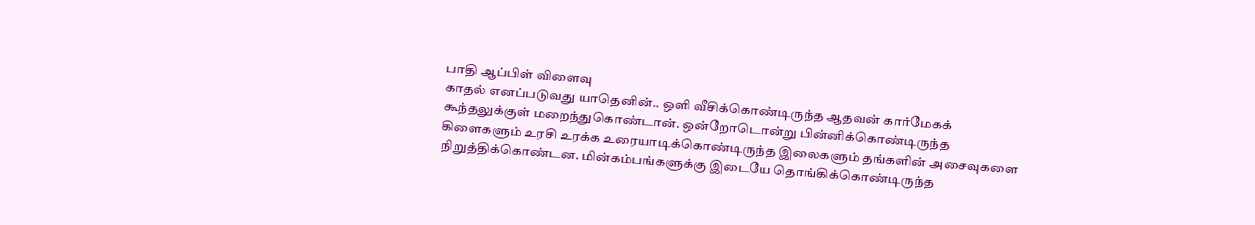பாதி ஆப்பிள் விளைவு
காதல் எனப்படுவது யாதெனின்.. ஒளி வீசிக்கொண்டிருந்த ஆதவன் கார்மேகக் கூந்தலுக்குள் மறைந்துகொண்டான். ஒன்றோடொன்று பின்னிக்கொண்டிருந்த கிளைகளும் உரசி உரக்க உரையாடிக்கொண்டிருந்த இலைகளும் தங்களின் அசைவுகளை நிறுத்திக்கொண்டன. மின்கம்பங்களுக்கு இடையே தொங்கிக்கொண்டிருந்த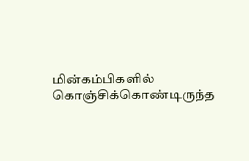மின்கம்பிகளில் கொஞ்சிக்கொண்டிருந்த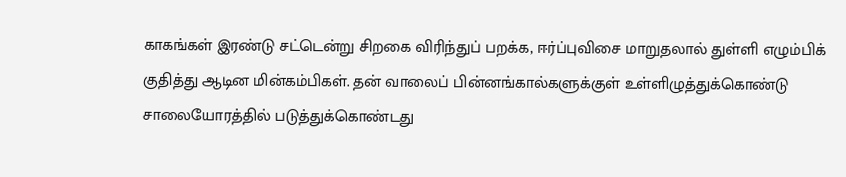காகங்கள் இரண்டு சட்டென்று சிறகை விரிந்துப் பறக்க, ஈர்ப்புவிசை மாறுதலால் துள்ளி எழும்பிக் குதித்து ஆடின மின்கம்பிகள். தன் வாலைப் பின்னங்கால்களுக்குள் உள்ளிழுத்துக்கொண்டு சாலையோரத்தில் படுத்துக்கொண்டது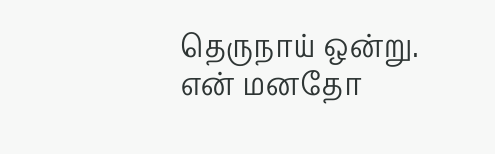தெருநாய் ஒன்று. என் மனதோ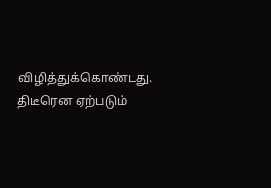விழித்துக்கொண்டது. திடீரென ஏற்படும்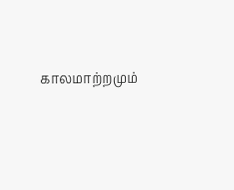காலமாற்றமும்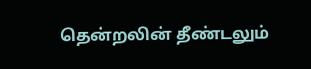தென்றலின் தீண்டலும்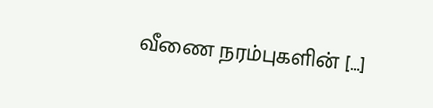வீணை நரம்புகளின் […]